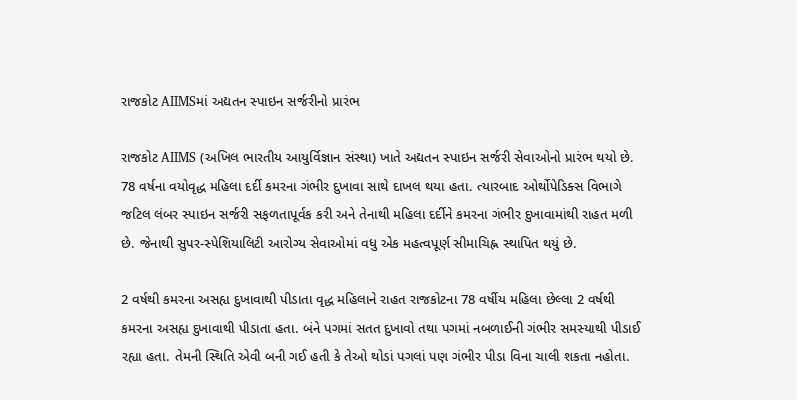રાજકોટ AIIMSમાં અદ્યતન સ્પાઇન સર્જરીનો પ્રારંભ

રાજકોટ AIIMS (અખિલ ભારતીય આયુર્વિજ્ઞાન સંસ્થા) ખાતે અદ્યતન સ્પાઇન સર્જરી સેવાઓનો પ્રારંભ થયો છે. 78 વર્ષના વયોવૃદ્ધ મહિલા દર્દી કમરના ગંભીર દુખાવા સાથે દાખલ થયા હતા. ત્યારબાદ ઓર્થોપેડિક્સ વિભાગે જટિલ લંબર સ્પાઇન સર્જરી સફળતાપૂર્વક કરી અને તેનાથી મહિલા દર્દીને કમરના ગંભીર દુખાવામાંથી રાહત મળી છે. જેનાથી સુપર-સ્પેશિયાલિટી આરોગ્ય સેવાઓમાં વધુ એક મહત્વપૂર્ણ સીમાચિહ્ન સ્થાપિત થયું છે.

2 વર્ષથી કમરના અસહ્ય દુખાવાથી પીડાતા વૃદ્ધ મહિલાને રાહત રાજકોટના 78 વર્ષીય મહિલા છેલ્લા 2 વર્ષથી કમરના અસહ્ય દુખાવાથી પીડાતા હતા. બંને પગમાં સતત દુખાવો તથા પગમાં નબળાઈની ગંભીર સમસ્યાથી પીડાઈ રહ્યા હતા. તેમની સ્થિતિ એવી બની ગઈ હતી કે તેઓ થોડાં પગલાં પણ ગંભીર પીડા વિના ચાલી શકતા નહોતા.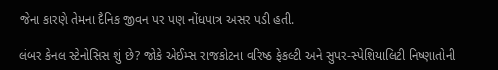જેના કારણે તેમના દૈનિક જીવન પર પણ નોંધપાત્ર અસર પડી હતી.

લંબર કેનલ સ્ટેનોસિસ શું છે? જોકે એઈમ્સ રાજકોટના વરિષ્ઠ ફેકલ્ટી અને સુપર-સ્પેશિયાલિટી નિષ્ણાતોની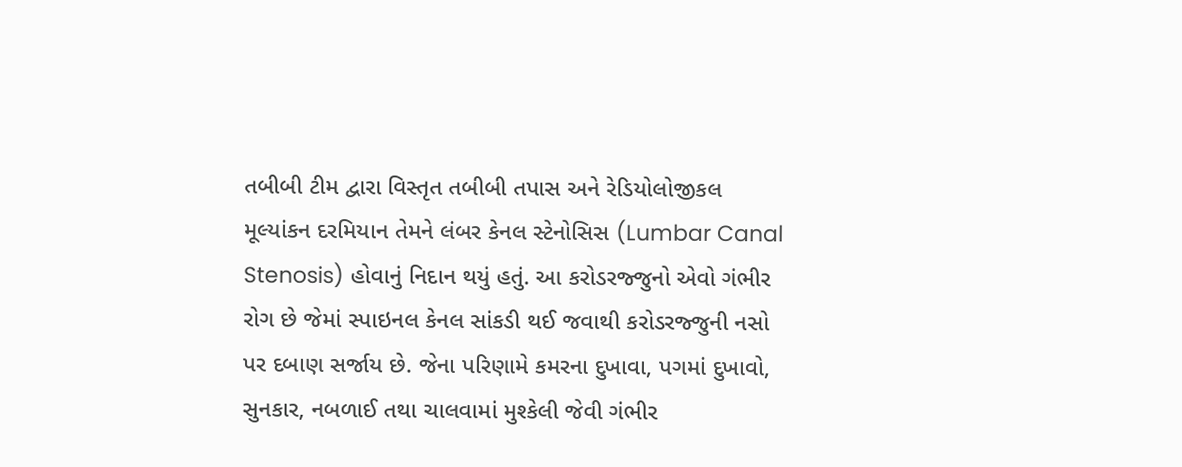તબીબી ટીમ દ્વારા વિસ્તૃત તબીબી તપાસ અને રેડિયોલોજીકલ મૂલ્યાંકન દરમિયાન તેમને લંબર કેનલ સ્ટેનોસિસ (Lumbar Canal Stenosis) હોવાનું નિદાન થયું હતું. આ કરોડરજ્જુનો એવો ગંભીર રોગ છે જેમાં સ્પાઇનલ કેનલ સાંકડી થઈ જવાથી કરોડરજ્જુની નસો પર દબાણ સર્જાય છે. જેના પરિણામે કમરના દુખાવા, પગમાં દુખાવો, સુનકાર, નબળાઈ તથા ચાલવામાં મુશ્કેલી જેવી ગંભીર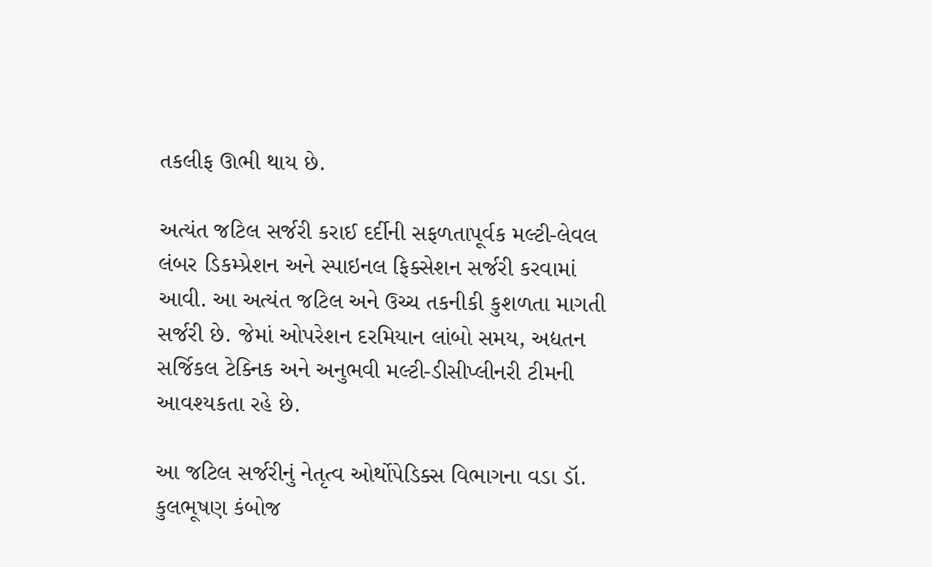તકલીફ ઊભી થાય છે.

અત્યંત જટિલ સર્જરી કરાઈ દર્દીની સફળતાપૂર્વક મલ્ટી-લેવલ લંબર ડિકમ્પ્રેશન અને સ્પાઇનલ ફિક્સેશન સર્જરી કરવામાં આવી. આ અત્યંત જટિલ અને ઉચ્ચ તકનીકી કુશળતા માગતી સર્જરી છે. જેમાં ઓપરેશન દરમિયાન લાંબો સમય, અદ્યતન સર્જિકલ ટેક્નિક અને અનુભવી મલ્ટી-ડીસીપ્લીનરી ટીમની આવશ્યકતા રહે છે.

આ જટિલ સર્જરીનું નેતૃત્વ ઓર્થોપેડિક્સ વિભાગના વડા ડૉ. કુલભૂષણ કંબોજ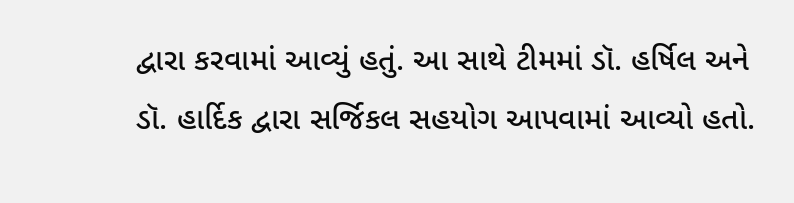દ્વારા કરવામાં આવ્યું હતું. આ સાથે ટીમમાં ડૉ. હર્ષિલ અને ડૉ. હાર્દિક દ્વારા સર્જિકલ સહયોગ આપવામાં આવ્યો હતો.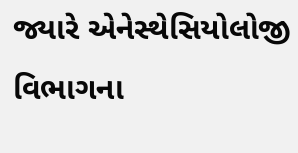જ્યારે એનેસ્થેસિયોલોજી વિભાગના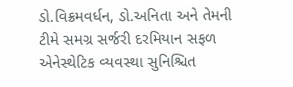ડો.વિક્રમવર્ધન, ડો.અનિતા અને તેમની ટીમે સમગ્ર સર્જરી દરમિયાન સફળ એનેસ્થેટિક વ્યવસ્થા સુનિશ્ચિત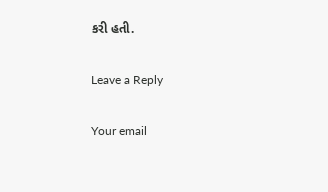કરી હતી.

Leave a Reply

Your email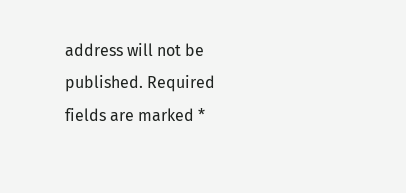address will not be published. Required fields are marked *